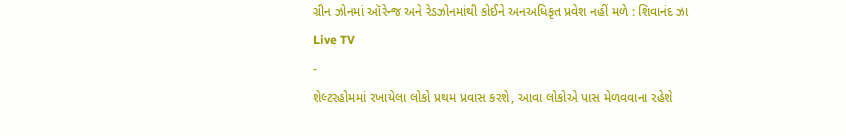ગ્રીન ઝોનમાં ઑરેન્જ અને રેડઝોનમાંથી કોઈને અનઅધિકૃત પ્રવેશ નહીં મળે : શિવાનંદ ઝા
Live TV
-
શેલ્ટરહોમમાં રખાયેલા લોકો પ્રથમ પ્રવાસ કરશે, આવા લોકોએ પાસ મેળવવાના રહેશે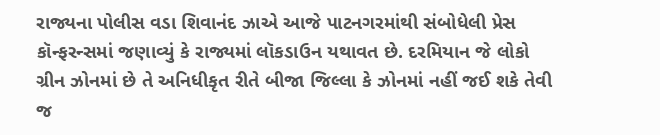રાજ્યના પોલીસ વડા શિવાનંદ ઝાએ આજે પાટનગરમાંથી સંબોધેલી પ્રેસ કૉન્ફરન્સમાં જણાવ્યું કે રાજ્યમાં લૉકડાઉન યથાવત છે. દરમિયાન જે લોકો ગ્રીન ઝોનમાં છે તે અનિધીકૃત રીતે બીજા જિલ્લા કે ઝોનમાં નહીં જઈ શકે તેવી જ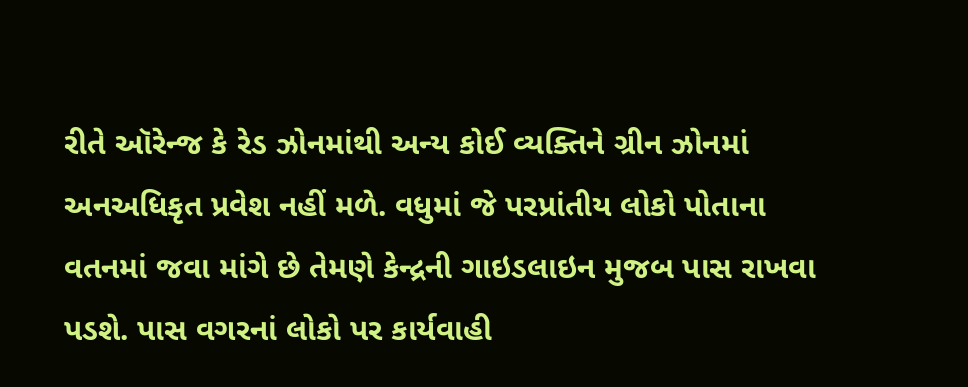રીતે ઑરેન્જ કે રેડ ઝોનમાંથી અન્ય કોઈ વ્યક્તિને ગ્રીન ઝોનમાં અનઅધિકૃત પ્રવેશ નહીં મળે. વધુમાં જે પરપ્રાંતીય લોકો પોતાના વતનમાં જવા માંગે છે તેમણે કેન્દ્રની ગાઇડલાઇન મુજબ પાસ રાખવા પડશે. પાસ વગરનાં લોકો પર કાર્યવાહી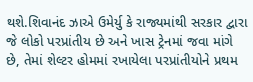થશે.શિવાનંદ ઝાએ ઉમેર્યુ કે રાજ્યમાંથી સરકાર દ્વારા જે લોકો પરપ્રાંતીય છે અને ખાસ ટ્રેનમાં જવા માંગે છે, તેમાં શેલ્ટર હોમમાં રખાયેલા પરપ્રાંતીયોને પ્રથમ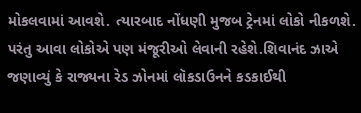મોકલવામાં આવશે. ત્યારબાદ નોંધણી મુજબ ટ્રેનમાં લોકો નીકળશે. પરંતુ આવા લોકોએ પણ મંજૂરીઓ લેવાની રહેશે.શિવાનંદ ઝાએ જણાવ્યું કે રાજ્યના રેડ ઝોનમાં લૉકડાઉનને કડકાઈથી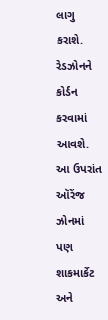લાગુ કરાશે. રેડઝોનને કોર્ડન કરવામાં આવશે. આ ઉપરાંત ઑરેંજ ઝોનમાં પણ શાકમાર્કેટ અને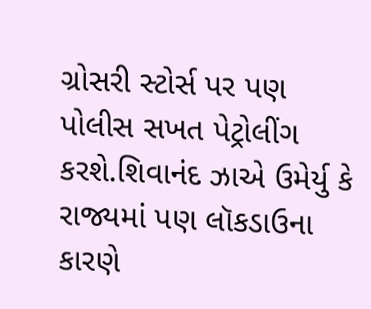ગ્રોસરી સ્ટોર્સ પર પણ પોલીસ સખત પેટ્રોલીંગ કરશે.શિવાનંદ ઝાએ ઉમેર્યુ કે રાજ્યમાં પણ લૉકડાઉના કારણે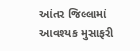આંતર જિલ્લામાં આવશ્યક મુસાફરી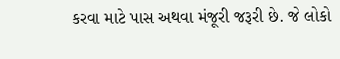કરવા માટે પાસ અથવા મંજૂરી જરૂરી છે. જે લોકો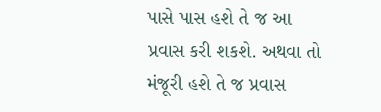પાસે પાસ હશે તે જ આ પ્રવાસ કરી શકશે. અથવા તો મંજૂરી હશે તે જ પ્રવાસ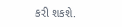કરી શકશે.